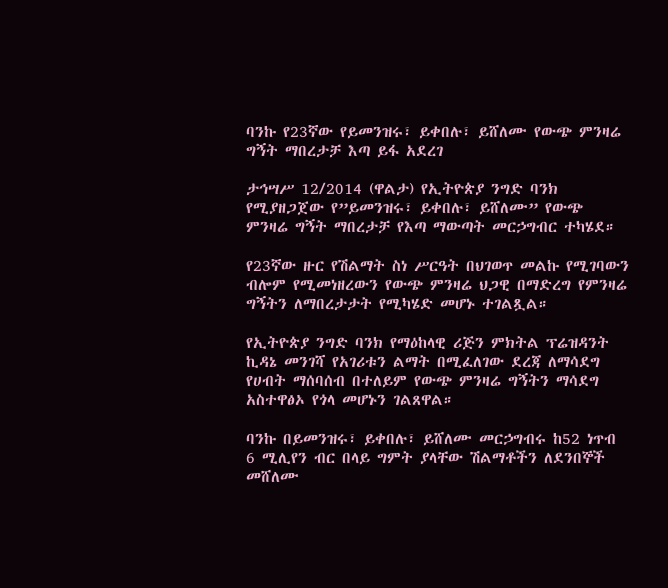ባንኩ የ23ኛው የይመንዝሩ፣ ይቀበሉ፣ ይሸለሙ የውጭ ምንዛሬ ግኝት ማበረታቻ እጣ ይፋ አደረገ

ታኅሣሥ 12/2014 (ዋልታ) የኢትዮጵያ ንግድ ባንክ የሚያዘጋጀው የ”ይመንዝሩ፣ ይቀበሉ፣ ይሸለሙ” የውጭ ምንዛሬ ግኝት ማበረታቻ የእጣ ማውጣት መርኃግብር ተካሄደ።

የ23ኛው ዙር የሽልማት ስነ ሥርዓት በህገወጥ መልኩ የሚገባውን ብሎም የሚመነዘረውን የውጭ ምንዛሬ ህጋዊ በማድረግ የምንዛሬ ግኝትን ለማበረታታት የሚካሄድ መሆኑ ተገልጿል።

የኢትዮጵያ ንግድ ባንክ የማዕከላዊ ሪጅን ምክትል ፕሬዝዳንት ኪዳኔ መንገሻ የአገሪቱን ልማት በሚፈለገው ደረጃ ለማሳደግ የሀብት ማሰባሰብ በተለይም የውጭ ምንዛሬ ግኝትን ማሳደግ አስተዋፅኦ የጎላ መሆኑን ገልጸዋል።

ባንኩ በይመንዝሩ፣ ይቀበሉ፣ ይሸለሙ መርኃግብሩ ከ52 ነጥብ 6 ሚሊየን ብር በላይ ግምት ያላቸው ሽልማቶችን ለደንበኞች መሸለሙ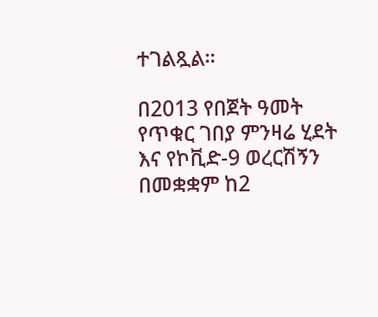ተገልጿል።

በ2013 የበጀት ዓመት የጥቁር ገበያ ምንዛሬ ሂደት እና የኮቪድ-9 ወረርሽኝን በመቋቋም ከ2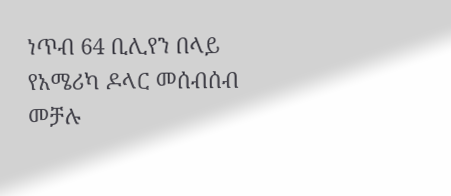ነጥብ 64 ቢሊየን በላይ የአሜሪካ ዶላር መሰብሰብ መቻሉ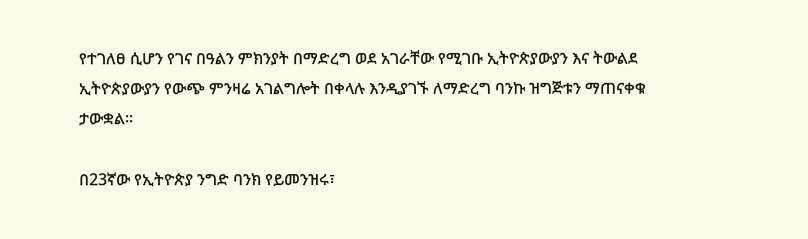የተገለፀ ሲሆን የገና በዓልን ምክንያት በማድረግ ወደ አገራቸው የሚገቡ ኢትዮጵያውያን እና ትውልደ ኢትዮጵያውያን የውጭ ምንዛሬ አገልግሎት በቀላሉ እንዲያገኙ ለማድረግ ባንኩ ዝግጅቱን ማጠናቀቁ ታውቋል።

በ23ኛው የኢትዮጵያ ንግድ ባንክ የይመንዝሩ፣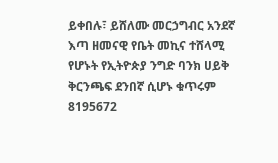ይቀበሉ፣ ይሸለሙ መርኃግብር አንደኛ እጣ ዘመናዊ የቤት መኪና ተሸላሚ የሆኑት የኢትዮጵያ ንግድ ባንክ ሀይቅ ቅርንጫፍ ደንበኛ ሲሆኑ ቁጥሩም 8195672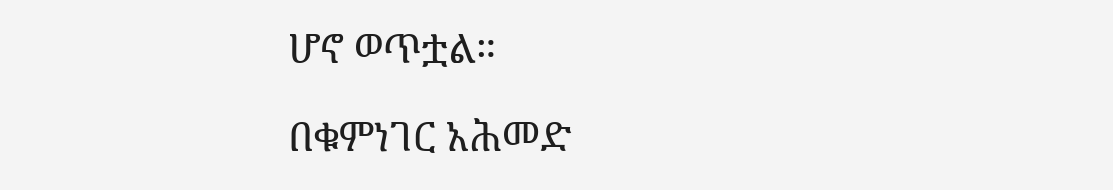ሆኖ ወጥቷል።

በቁምነገር አሕመድ